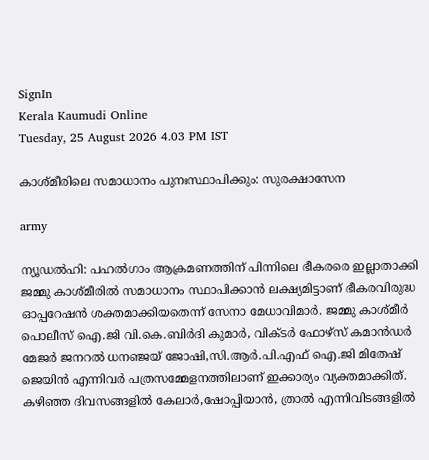SignIn
Kerala Kaumudi Online
Tuesday, 25 August 2026 4.03 PM IST

കാശ്മീരിലെ സമാധാനം പുനഃസ്ഥാപിക്കും: സുരക്ഷാസേന

army

ന്യൂഡൽഹി: പഹൽഗാം ആക്രമണത്തിന് പിന്നിലെ ഭീകരരെ ഇല്ലാതാക്കി ജമ്മു കാശ്‌മീരിൽ സമാധാനം സ്ഥാപിക്കാൻ ലക്ഷ്യമിട്ടാണ് ഭീകരവിരുദ്ധ ഓപ്പറേഷൻ ശക്തമാക്കിയതെന്ന് സേനാ മേധാവിമാർ. ജമ്മു കാശ്‌‌മീർ പൊലീസ് ഐ.ജി വി.കെ.ബിർദി കുമാർ, വിക്‌ടർ ഫോഴ്സ് കമാൻഡർ മേജർ ജനറൽ ധനഞ്ജയ് ജോഷി,സി.ആർ.പി.എഫ് ഐ.ജി മിതേഷ് ജെയിൻ എന്നിവർ പത്രസമ്മേളനത്തിലാണ് ഇക്കാര്യം വ്യക്തമാക്കിത്. കഴിഞ്ഞ ദിവസങ്ങളിൽ കേലാർ,ഷോപ്പിയാൻ, ത്രാൽ എന്നിവിടങ്ങളിൽ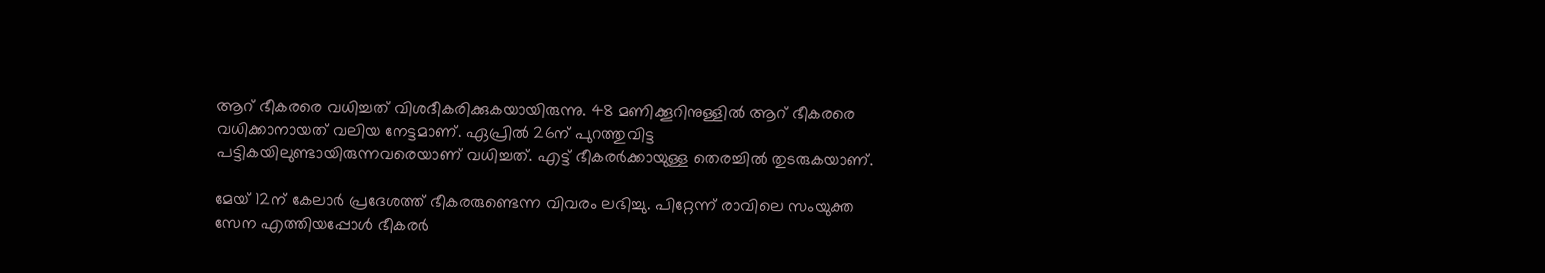ആറ് ഭീകരരെ വധിച്ചത് വിശദീകരിക്കുകയായിരുന്നു. 48 മണിക്കൂറിനുള്ളിൽ ആറ് ഭീകരരെ വധിക്കാനായത് വലിയ നേട്ടമാണ്. ഏപ്രിൽ 26ന് പുറത്തുവിട്ട പട്ടികയിലുണ്ടായിരുന്നവരെയാണ് വധിച്ചത്. എട്ട് ഭീകരർക്കായുള്ള തെരച്ചിൽ തുടരുകയാണ്.

മേയ് 12ന് കേലാർ പ്രദേശത്ത് ഭീകരരുണ്ടെന്ന വിവരം ലഭിച്ചു. പിറ്റേന്ന് രാവിലെ സംയുക്ത സേന എത്തിയപ്പോൾ ഭീകരർ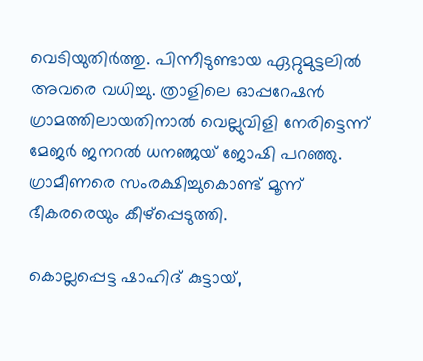വെടിയുതിർത്തു. പിന്നീടുണ്ടായ ഏറ്റുമുട്ടലിൽ അവരെ വധിച്ചു. ത്രാളിലെ ഓപ്പറേഷൻ ഗ്രാമത്തിലായതിനാൽ വെല്ലുവിളി നേരിട്ടെന്ന് മേജർ ജനറൽ ധനഞ്ജയ് ജോഷി പറഞ്ഞു. ഗ്രാമീണരെ സംരക്ഷിച്ചുകൊണ്ട് മൂന്ന് ഭീകരരെയും കീഴ്പ്പെടുത്തി.

കൊല്ലപ്പെട്ട ഷാഹിദ് കുട്ടായ്,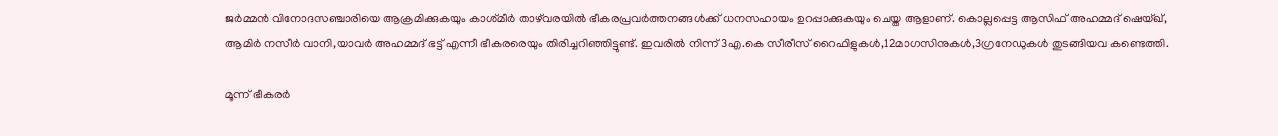ജർമ്മൻ വിനോദസഞ്ചാരിയെ ആക്രമിക്കുകയും കാശ്‌മീർ താഴ്‌വരയിൽ ഭീകരപ്രവർത്തനങ്ങൾക്ക് ധനസഹായം ഉറപ്പാക്കുകയും ചെയ്ത ആളാണ്. കൊല്ലപ്പെട്ട ആസിഫ് അഹമ്മദ് ഷെയ്ഖ്, ആമിർ നസീർ വാനി,യാവർ അഹമ്മദ് ഭട്ട് എന്നീ ഭീകരരെയും തിരിച്ചറിഞ്ഞിട്ടുണ്ട്. ഇവരിൽ നിന്ന് 3എ.കെ സീരീസ് റൈഫിളുകൾ,12മാഗസിനുകൾ,3ഗ്രനേഡുകൾ തുടങ്ങിയവ കണ്ടെത്തി.

മൂന്ന് ഭീകരർ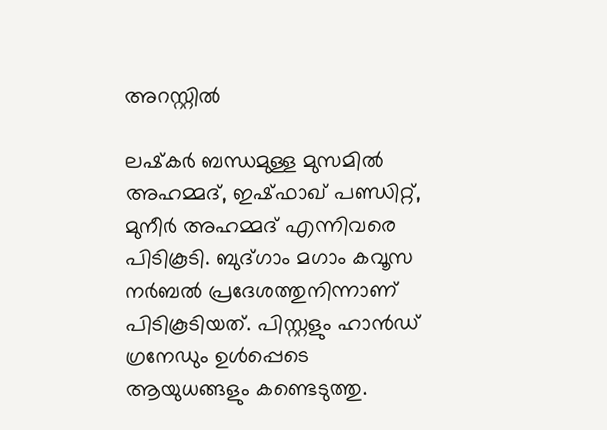അറസ്റ്റിൽ

ലഷ്‌കർ ബന്ധമുള്ള മുസമിൽ അഹമ്മദ്, ഇഷ്ഫാഖ് പണ്ഡിറ്റ്, മുനീർ അഹമ്മദ് എന്നിവരെ പിടികൂടി. ബുദ്ഗാം മഗാം കവൂസ നർബൽ പ്രദേശത്തുനിന്നാണ് പിടികൂടിയത്. പിസ്റ്റളും ഹാൻഡ് ഗ്രനേഡും ഉൾപ്പെടെ ആയുധങ്ങളും കണ്ടെടുത്തു.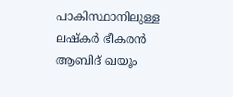പാകിസ്ഥാനിലുള്ള ലഷ്‌കർ ഭീകരൻ ആബിദ് ഖയൂം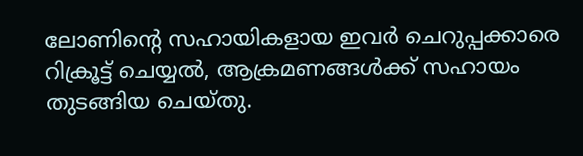ലോണിന്റെ സഹായികളായ ഇവർ ചെറുപ്പക്കാരെ റിക്രൂട്ട് ചെയ്യൽ, ആക്രമണങ്ങൾക്ക് സഹായം തുടങ്ങിയ ചെയ്തു.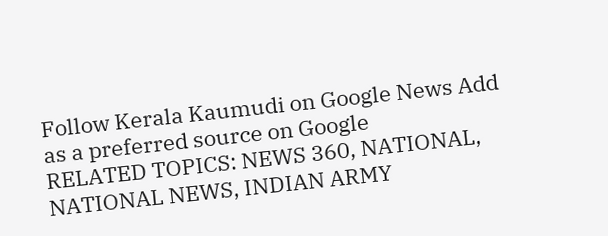Follow Kerala Kaumudi on Google News Add as a preferred source on Google
RELATED TOPICS: NEWS 360, NATIONAL, NATIONAL NEWS, INDIAN ARMY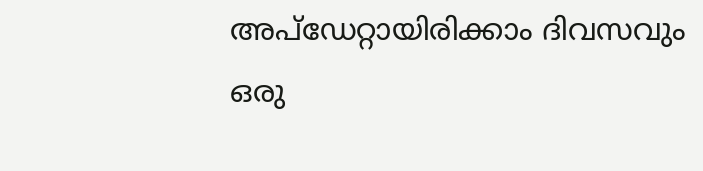അപ്ഡേറ്റായിരിക്കാം ദിവസവും
ഒരു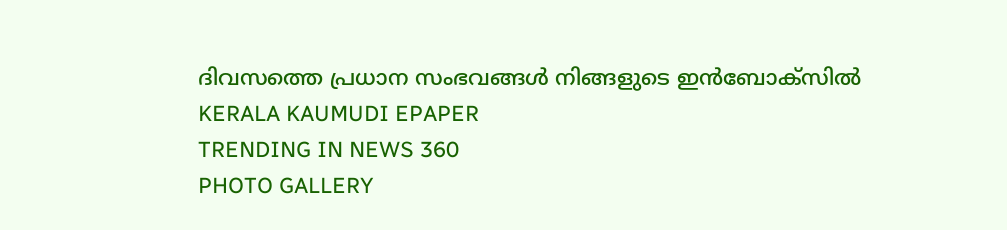ദിവസത്തെ പ്രധാന സംഭവങ്ങൾ നിങ്ങളുടെ ഇൻബോക്സിൽ
KERALA KAUMUDI EPAPER
TRENDING IN NEWS 360
PHOTO GALLERY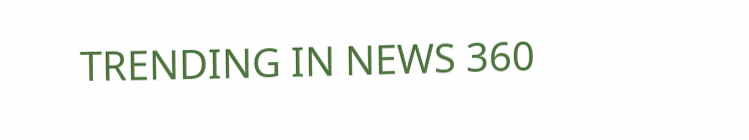TRENDING IN NEWS 360